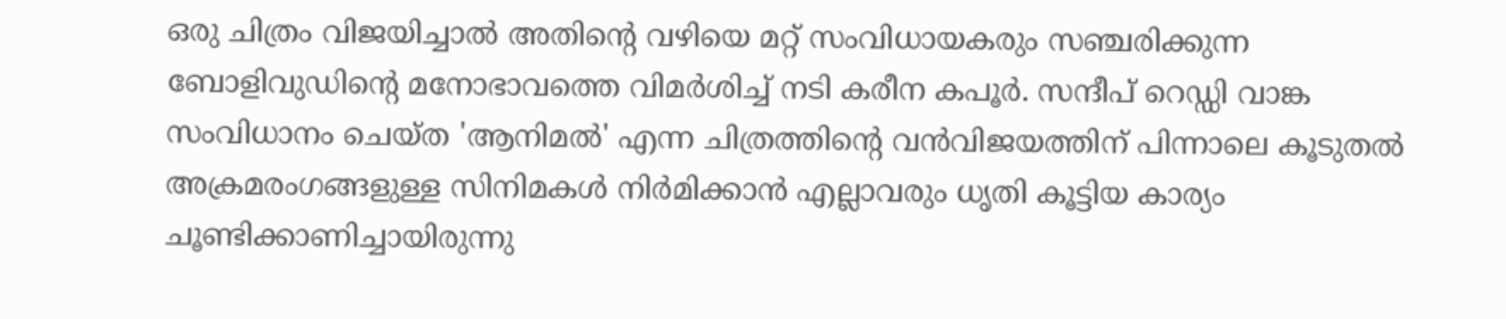ഒരു ചിത്രം വിജയിച്ചാൽ അതിന്റെ വഴിയെ മറ്റ് സംവിധായകരും സഞ്ചരിക്കുന്ന ബോളിവുഡിന്റെ മനോഭാവത്തെ വിമർശിച്ച് നടി കരീന കപൂർ. സന്ദീപ് റെഡ്ഡി വാങ്ക സംവിധാനം ചെയ്ത 'ആനിമൽ' എന്ന ചിത്രത്തിന്റെ വൻവിജയത്തിന് പിന്നാലെ കൂടുതൽ അക്രമരംഗങ്ങളുള്ള സിനിമകൾ നിർമിക്കാൻ എല്ലാവരും ധൃതി കൂട്ടിയ കാര്യം ചൂണ്ടിക്കാണിച്ചായിരുന്നു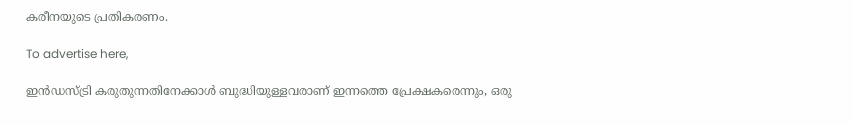കരീനയുടെ പ്രതികരണം.

To advertise here,

ഇൻഡസ്ട്രി കരുതുന്നതിനേക്കാൾ ബുദ്ധിയുള്ളവരാണ് ഇന്നത്തെ പ്രേക്ഷകരെന്നും, ഒരു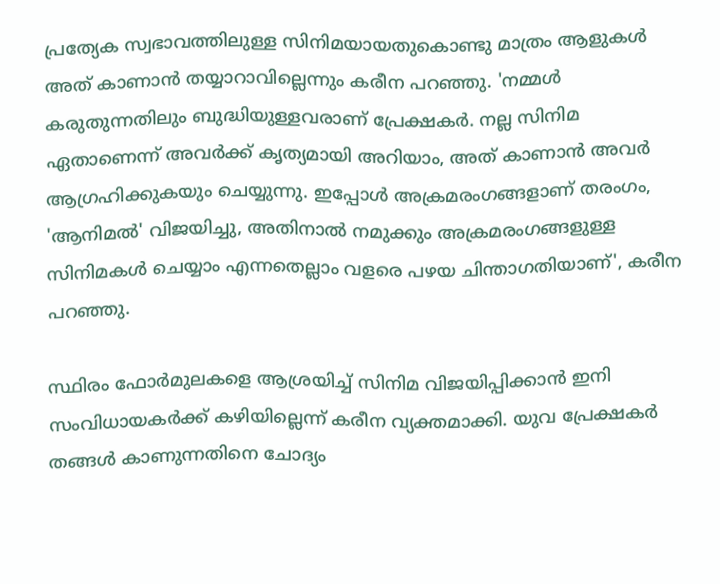പ്രത്യേക സ്വഭാവത്തിലുള്ള സിനിമയായതുകൊണ്ടു മാത്രം ആളുകൾ അത് കാണാൻ തയ്യാറാവില്ലെന്നും കരീന പറഞ്ഞു. 'നമ്മൾ കരുതുന്നതിലും ബുദ്ധിയുള്ളവരാണ് പ്രേക്ഷകർ. നല്ല സിനിമ ഏതാണെന്ന് അവർക്ക് കൃത്യമായി അറിയാം, അത് കാണാൻ അവർ ആഗ്രഹിക്കുകയും ചെയ്യുന്നു. ഇപ്പോൾ അക്രമരംഗങ്ങളാണ് തരംഗം, 'ആനിമൽ' വിജയിച്ചു, അതിനാൽ നമുക്കും അക്രമരംഗങ്ങളുള്ള സിനിമകൾ ചെയ്യാം എന്നതെല്ലാം വളരെ പഴയ ചിന്താഗതിയാണ്', കരീന പറഞ്ഞു.

സ്ഥിരം ഫോർമുലകളെ ആശ്രയിച്ച് സിനിമ വിജയിപ്പിക്കാൻ ഇനി സംവിധായകർക്ക് കഴിയില്ലെന്ന് കരീന വ്യക്തമാക്കി. യുവ പ്രേക്ഷകർ തങ്ങൾ കാണുന്നതിനെ ചോദ്യം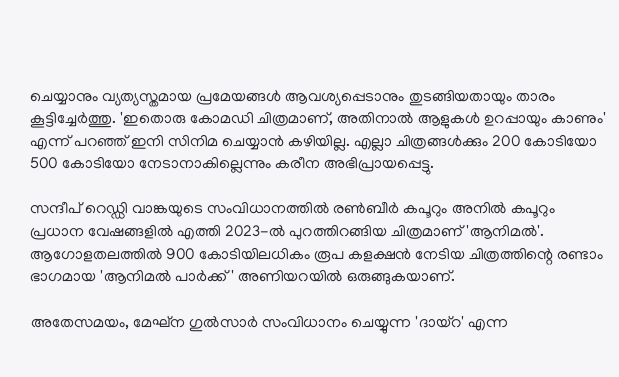ചെയ്യാനും വ്യത്യസ്തമായ പ്രമേയങ്ങൾ ആവശ്യപ്പെടാനും തുടങ്ങിയതായും താരം കൂട്ടിച്ചേർത്തു. 'ഇതൊരു കോമഡി ചിത്രമാണ്, അതിനാൽ ആളുകൾ ഉറപ്പായും കാണും' എന്ന് പറഞ്ഞ് ഇനി സിനിമ ചെയ്യാൻ കഴിയില്ല. എല്ലാ ചിത്രങ്ങൾക്കും 200 കോടിയോ 500 കോടിയോ നേടാനാകില്ലെന്നും കരീന അഭിപ്രായപ്പെട്ടു.

സന്ദീപ് റെഡ്ഡി വാങ്കയുടെ സംവിധാനത്തിൽ രൺബീർ കപൂറും അനിൽ കപൂറും പ്രധാന വേഷങ്ങളിൽ എത്തി 2023-ൽ പുറത്തിറങ്ങിയ ചിത്രമാണ് 'ആനിമൽ'. ആഗോളതലത്തിൽ 900 കോടിയിലധികം രൂപ കളക്ഷൻ നേടിയ ചിത്രത്തിന്റെ രണ്ടാം ഭാഗമായ 'ആനിമൽ പാർക്ക്' അണിയറയിൽ ഒരുങ്ങുകയാണ്.

അതേസമയം, മേഘ്ന ഗുൽസാർ സംവിധാനം ചെയ്യുന്ന 'ദായ്റ' എന്ന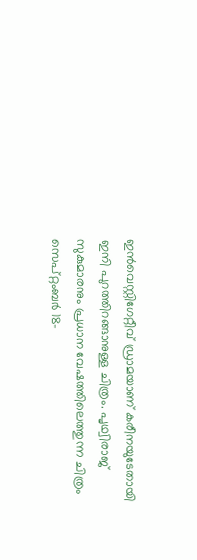ഇൻവെസ്റ്റിഗേറ്റീവ് ഡ്രാമയാണ് കരീനയുടേതായി ഇനി പുറത്തിറങ്ങാനുള്ള ചിത്രം. പൃഥ്വിരാജ് സുകുമാരനും പ്രധാന വേഷത്തിലെത്തുന്ന ചിത്രം സെപ്റ്റംബർ 18-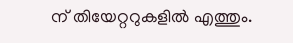ന് തിയേറ്ററുകളിൽ എത്തും.